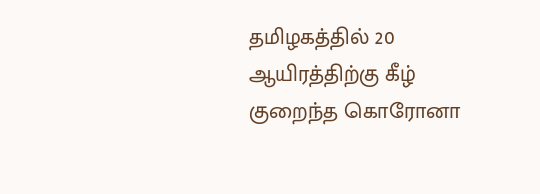தமிழகத்தில் 20 ஆயிரத்திற்கு கீழ் குறைந்த கொரோனா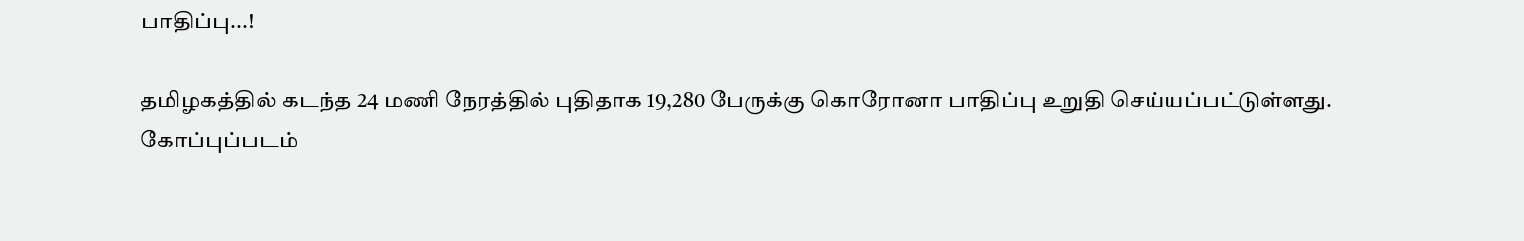பாதிப்பு...!

தமிழகத்தில் கடந்த 24 மணி நேரத்தில் புதிதாக 19,280 பேருக்கு கொரோனா பாதிப்பு உறுதி செய்யப்பட்டுள்ளது.
கோப்புப்படம்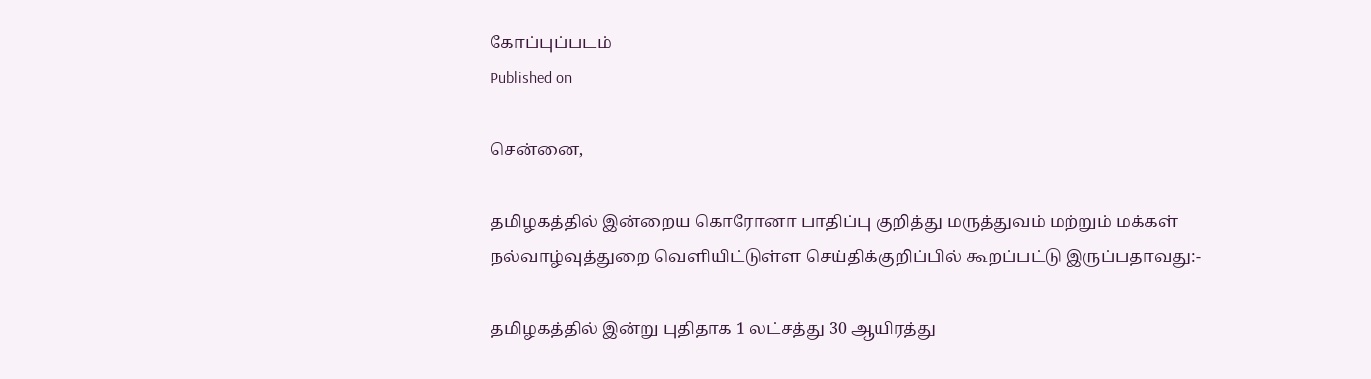கோப்புப்படம்
Published on

சென்னை,

தமிழகத்தில் இன்றைய கொரோனா பாதிப்பு குறித்து மருத்துவம் மற்றும் மக்கள் நல்வாழ்வுத்துறை வெளியிட்டுள்ள செய்திக்குறிப்பில் கூறப்பட்டு இருப்பதாவது:-

தமிழகத்தில் இன்று புதிதாக 1 லட்சத்து 30 ஆயிரத்து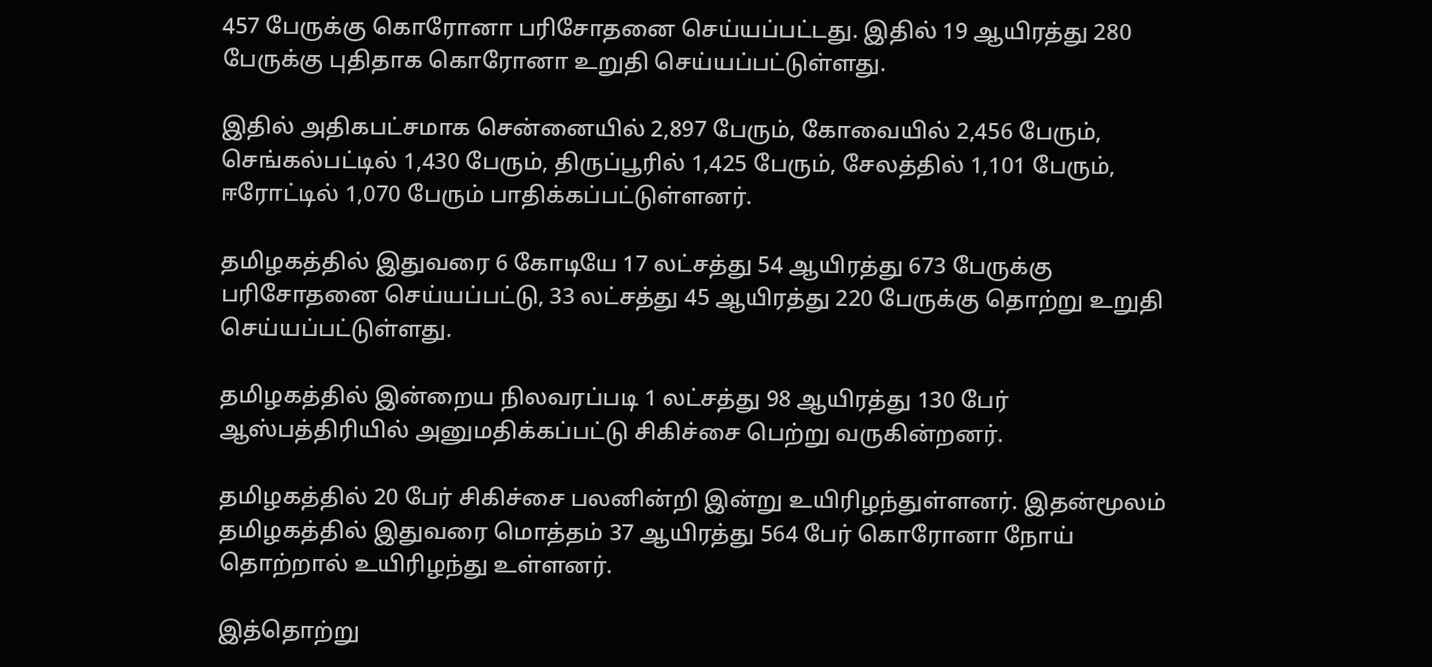457 பேருக்கு கொரோனா பரிசோதனை செய்யப்பட்டது. இதில் 19 ஆயிரத்து 280 பேருக்கு புதிதாக கொரோனா உறுதி செய்யப்பட்டுள்ளது.

இதில் அதிகபட்சமாக சென்னையில் 2,897 பேரும், கோவையில் 2,456 பேரும், செங்கல்பட்டில் 1,430 பேரும், திருப்பூரில் 1,425 பேரும், சேலத்தில் 1,101 பேரும், ஈரோட்டில் 1,070 பேரும் பாதிக்கப்பட்டுள்ளனர்.

தமிழகத்தில் இதுவரை 6 கோடியே 17 லட்சத்து 54 ஆயிரத்து 673 பேருக்கு பரிசோதனை செய்யப்பட்டு, 33 லட்சத்து 45 ஆயிரத்து 220 பேருக்கு தொற்று உறுதி செய்யப்பட்டுள்ளது.

தமிழகத்தில் இன்றைய நிலவரப்படி 1 லட்சத்து 98 ஆயிரத்து 130 பேர் ஆஸ்பத்திரியில் அனுமதிக்கப்பட்டு சிகிச்சை பெற்று வருகின்றனர்.

தமிழகத்தில் 20 பேர் சிகிச்சை பலனின்றி இன்று உயிரிழந்துள்ளனர். இதன்மூலம் தமிழகத்தில் இதுவரை மொத்தம் 37 ஆயிரத்து 564 பேர் கொரோனா நோய் தொற்றால் உயிரிழந்து உள்ளனர்.

இத்தொற்று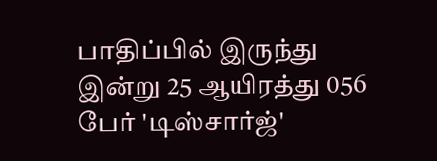பாதிப்பில் இருந்து இன்று 25 ஆயிரத்து 056 பேர் 'டிஸ்சார்ஜ்'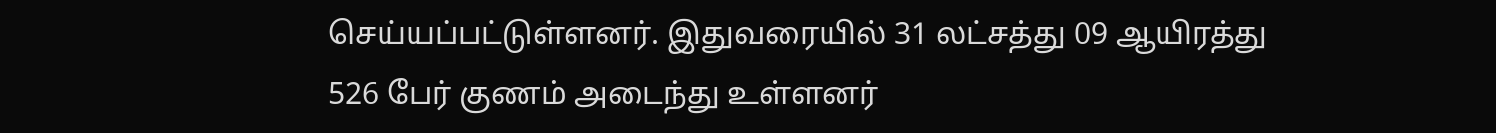செய்யப்பட்டுள்ளனர். இதுவரையில் 31 லட்சத்து 09 ஆயிரத்து 526 பேர் குணம் அடைந்து உள்ளனர்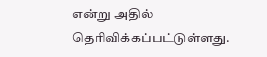என்று அதில் தெரிவிக்கப்பட்டுள்ளது.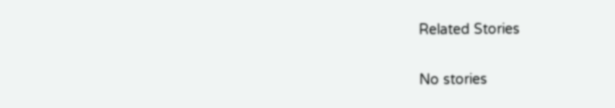Related Stories

No stories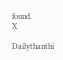found.
X

Dailythanthi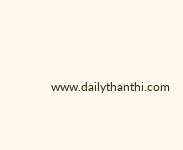www.dailythanthi.com